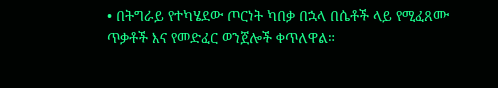• በትግራይ የተካሄደው ጦርነት ካበቃ በኋላ በሴቶች ላይ የሚፈጸሙ ጥቃቶች እና የመድፈር ወንጀሎች ቀጥለዋል።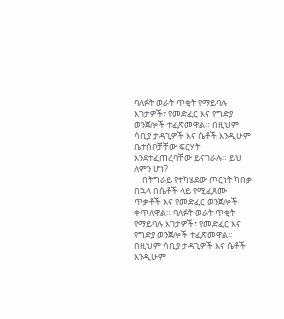ባለፉት ወራት ጥቂት የማይባሉ እገታዎች፣ የመድፈር እና የግድያ ወንጀሎች ተፈጽመዋል። በዚህም ሳቢያ ታዳጊዎች እና ሴቶች እንዲሁም ቤተሰቦቻቸው ፍርሃት እንደተፈጠረባቸው ይናገራሉ። ይህ ለምን ሆነ?
    በትግራይ የተካሄደው ጦርነት ካበቃ በኋላ በሴቶች ላይ የሚፈጸሙ ጥቃቶች እና የመድፈር ወንጀሎች ቀጥለዋል። ባለፉት ወራት ጥቂት የማይባሉ እገታዎች፣ የመድፈር እና የግድያ ወንጀሎች ተፈጽመዋል። በዚህም ሳቢያ ታዳጊዎች እና ሴቶች እንዲሁም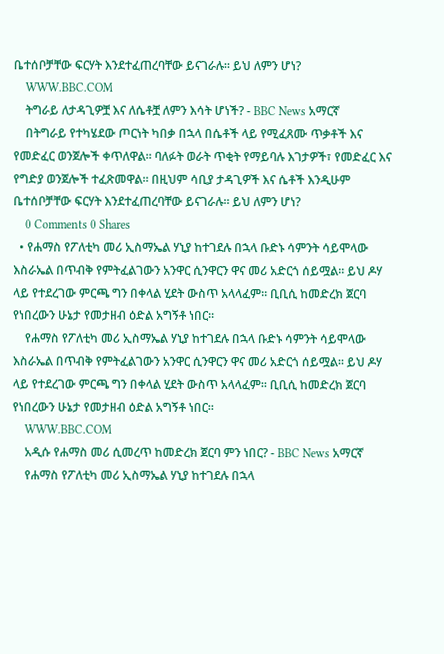ቤተሰቦቻቸው ፍርሃት እንደተፈጠረባቸው ይናገራሉ። ይህ ለምን ሆነ?
    WWW.BBC.COM
    ትግራይ ለታዳጊዎቿ እና ለሴቶቿ ለምን እሳት ሆነች? - BBC News አማርኛ
    በትግራይ የተካሄደው ጦርነት ካበቃ በኋላ በሴቶች ላይ የሚፈጸሙ ጥቃቶች እና የመድፈር ወንጀሎች ቀጥለዋል። ባለፉት ወራት ጥቂት የማይባሉ እገታዎች፣ የመድፈር እና የግድያ ወንጀሎች ተፈጽመዋል። በዚህም ሳቢያ ታዳጊዎች እና ሴቶች እንዲሁም ቤተሰቦቻቸው ፍርሃት እንደተፈጠረባቸው ይናገራሉ። ይህ ለምን ሆነ?
    0 Comments 0 Shares
  • የሐማስ የፖለቲካ መሪ ኢስማኤል ሃኒያ ከተገደሉ በኋላ ቡድኑ ሳምንት ሳይሞላው እስራኤል በጥብቅ የምትፈልገውን አንዋር ሲንዋርን ዋና መሪ አድርጎ ሰይሟል። ይህ ዶሃ ላይ የተደረገው ምርጫ ግን በቀላል ሂደት ውስጥ አላላፈም። ቢቢሲ ከመድረክ ጀርባ የነበረውን ሁኔታ የመታዘብ ዕድል አግኝቶ ነበር።
    የሐማስ የፖለቲካ መሪ ኢስማኤል ሃኒያ ከተገደሉ በኋላ ቡድኑ ሳምንት ሳይሞላው እስራኤል በጥብቅ የምትፈልገውን አንዋር ሲንዋርን ዋና መሪ አድርጎ ሰይሟል። ይህ ዶሃ ላይ የተደረገው ምርጫ ግን በቀላል ሂደት ውስጥ አላላፈም። ቢቢሲ ከመድረክ ጀርባ የነበረውን ሁኔታ የመታዘብ ዕድል አግኝቶ ነበር።
    WWW.BBC.COM
    አዲሱ የሐማስ መሪ ሲመረጥ ከመድረክ ጀርባ ምን ነበር? - BBC News አማርኛ
    የሐማስ የፖለቲካ መሪ ኢስማኤል ሃኒያ ከተገደሉ በኋላ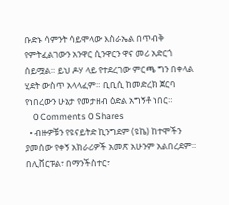ቡድኑ ሳምንት ሳይሞላው እስራኤል በጥብቅ የምትፈልገውን አንዋር ሲንዋርን ዋና መሪ አድርጎ ሰይሟል። ይህ ዶሃ ላይ የተደረገው ምርጫ ግን በቀላል ሂደት ውስጥ አላላፈም። ቢቢሲ ከመድረክ ጀርባ የነበረውን ሁኔታ የመታዘብ ዕድል አግኝቶ ነበር።
    0 Comments 0 Shares
  • ብዙዎቹን የዩናይትድ ኪንግደም (ዩኬ) ከተሞችን ያመሰው የቀኝ አክራሪዎች አመጽ አሁንም አልበረደም። በሊቨርፑል፣ በማንችስተር፣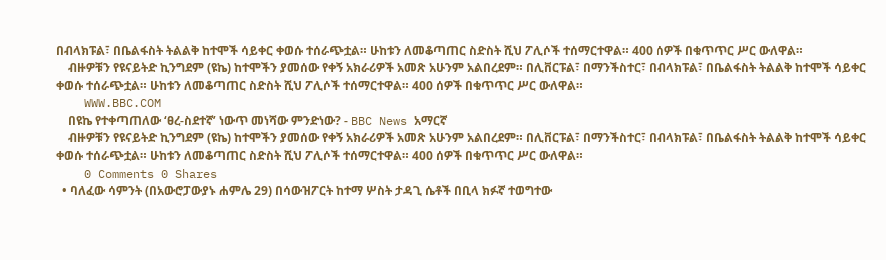በብላክፑል፣ በቤልፋስት ትልልቅ ከተሞች ሳይቀር ቀወሱ ተሰራጭቷል። ሁከቱን ለመቆጣጠር ስድስት ሺህ ፖሊሶች ተሰማርተዋል። 400 ሰዎች በቁጥጥር ሥር ውለዋል።
    ብዙዎቹን የዩናይትድ ኪንግደም (ዩኬ) ከተሞችን ያመሰው የቀኝ አክራሪዎች አመጽ አሁንም አልበረደም። በሊቨርፑል፣ በማንችስተር፣ በብላክፑል፣ በቤልፋስት ትልልቅ ከተሞች ሳይቀር ቀወሱ ተሰራጭቷል። ሁከቱን ለመቆጣጠር ስድስት ሺህ ፖሊሶች ተሰማርተዋል። 400 ሰዎች በቁጥጥር ሥር ውለዋል።
    WWW.BBC.COM
    በዩኬ የተቀጣጠለው ‘ፀረ-ስደተኛ’ ነውጥ መነሻው ምንድነው? - BBC News አማርኛ
    ብዙዎቹን የዩናይትድ ኪንግደም (ዩኬ) ከተሞችን ያመሰው የቀኝ አክራሪዎች አመጽ አሁንም አልበረደም። በሊቨርፑል፣ በማንችስተር፣ በብላክፑል፣ በቤልፋስት ትልልቅ ከተሞች ሳይቀር ቀወሱ ተሰራጭቷል። ሁከቱን ለመቆጣጠር ስድስት ሺህ ፖሊሶች ተሰማርተዋል። 400 ሰዎች በቁጥጥር ሥር ውለዋል።
    0 Comments 0 Shares
  • ባለፈው ሳምንት (በአውሮፓውያኑ ሐምሌ 29) በሳውዝፖርት ከተማ ሦስት ታዳጊ ሴቶች በቢላ ክፉኛ ተወግተው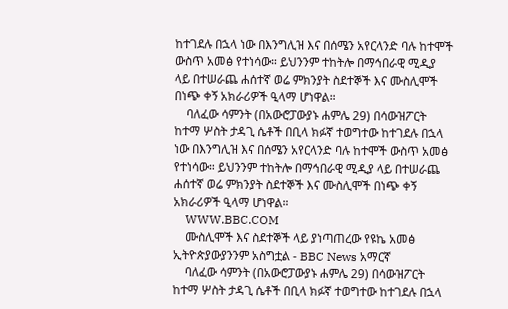ከተገደሉ በኋላ ነው በእንግሊዝ እና በሰሜን አየርላንድ ባሉ ከተሞች ውስጥ አመፅ የተነሳው። ይህንንም ተከትሎ በማኅበራዊ ሚዲያ ላይ በተሠራጨ ሐሰተኛ ወሬ ምክንያት ስደተኞች እና ሙስሊሞች በነጭ ቀኝ አክራሪዎች ዒላማ ሆነዋል።
    ባለፈው ሳምንት (በአውሮፓውያኑ ሐምሌ 29) በሳውዝፖርት ከተማ ሦስት ታዳጊ ሴቶች በቢላ ክፉኛ ተወግተው ከተገደሉ በኋላ ነው በእንግሊዝ እና በሰሜን አየርላንድ ባሉ ከተሞች ውስጥ አመፅ የተነሳው። ይህንንም ተከትሎ በማኅበራዊ ሚዲያ ላይ በተሠራጨ ሐሰተኛ ወሬ ምክንያት ስደተኞች እና ሙስሊሞች በነጭ ቀኝ አክራሪዎች ዒላማ ሆነዋል።
    WWW.BBC.COM
    ሙስሊሞች እና ስደተኞች ላይ ያነጣጠረው የዩኬ አመፅ ኢትዮጵያውያንንም አስግቷል - BBC News አማርኛ
    ባለፈው ሳምንት (በአውሮፓውያኑ ሐምሌ 29) በሳውዝፖርት ከተማ ሦስት ታዳጊ ሴቶች በቢላ ክፉኛ ተወግተው ከተገደሉ በኋላ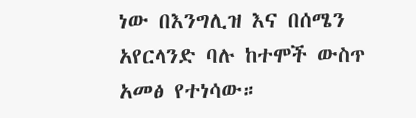ነው በእንግሊዝ እና በሰሜን አየርላንድ ባሉ ከተሞች ውስጥ አመፅ የተነሳው።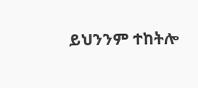ይህንንም ተከትሎ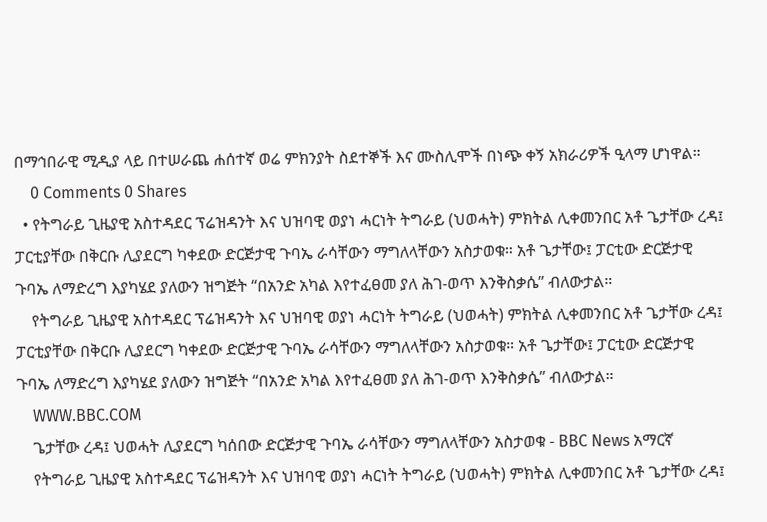በማኅበራዊ ሚዲያ ላይ በተሠራጨ ሐሰተኛ ወሬ ምክንያት ስደተኞች እና ሙስሊሞች በነጭ ቀኝ አክራሪዎች ዒላማ ሆነዋል።
    0 Comments 0 Shares
  • የትግራይ ጊዜያዊ አስተዳደር ፕሬዝዳንት እና ህዝባዊ ወያነ ሓርነት ትግራይ (ህወሓት) ምክትል ሊቀመንበር አቶ ጌታቸው ረዳ፤ ፓርቲያቸው በቅርቡ ሊያደርግ ካቀደው ድርጅታዊ ጉባኤ ራሳቸውን ማግለላቸውን አስታወቁ። አቶ ጌታቸው፤ ፓርቲው ድርጅታዊ ጉባኤ ለማድረግ እያካሄደ ያለውን ዝግጅት “በአንድ አካል እየተፈፀመ ያለ ሕገ-ወጥ እንቅስቃሴ” ብለውታል።
    የትግራይ ጊዜያዊ አስተዳደር ፕሬዝዳንት እና ህዝባዊ ወያነ ሓርነት ትግራይ (ህወሓት) ምክትል ሊቀመንበር አቶ ጌታቸው ረዳ፤ ፓርቲያቸው በቅርቡ ሊያደርግ ካቀደው ድርጅታዊ ጉባኤ ራሳቸውን ማግለላቸውን አስታወቁ። አቶ ጌታቸው፤ ፓርቲው ድርጅታዊ ጉባኤ ለማድረግ እያካሄደ ያለውን ዝግጅት “በአንድ አካል እየተፈፀመ ያለ ሕገ-ወጥ እንቅስቃሴ” ብለውታል።
    WWW.BBC.COM
    ጌታቸው ረዳ፤ ህወሓት ሊያደርግ ካሰበው ድርጅታዊ ጉባኤ ራሳቸውን ማግለላቸውን አስታወቁ - BBC News አማርኛ
    የትግራይ ጊዜያዊ አስተዳደር ፕሬዝዳንት እና ህዝባዊ ወያነ ሓርነት ትግራይ (ህወሓት) ምክትል ሊቀመንበር አቶ ጌታቸው ረዳ፤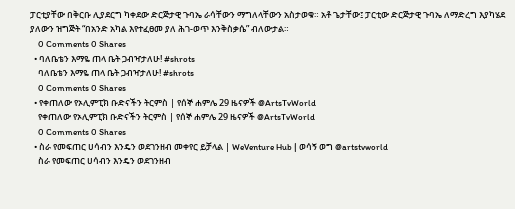ፓርቲያቸው በቅርቡ ሊያደርግ ካቀደው ድርጅታዊ ጉባኤ ራሳቸውን ማግለላቸውን አስታወቁ። አቶ ጌታቸው፤ ፓርቲው ድርጅታዊ ጉባኤ ለማድረግ እያካሄደ ያለውን ዝግጅት “በአንድ አካል እየተፈፀመ ያለ ሕገ-ወጥ እንቅስቃሴ” ብለውታል።
    0 Comments 0 Shares
  • ባለቤቴን እማዬ ጠላ ቤት ጋብዣታለሁ! #shrots
    ባለቤቴን እማዬ ጠላ ቤት ጋብዣታለሁ! #shrots
    0 Comments 0 Shares
  • የቀጠለው የኦሊምፒክ ቡድናችን ትርምስ | የሰኞ ሐምሌ 29 ዜናዎች @ArtsTvWorld
    የቀጠለው የኦሊምፒክ ቡድናችን ትርምስ | የሰኞ ሐምሌ 29 ዜናዎች @ArtsTvWorld
    0 Comments 0 Shares
  • ስራ የመፍጠር ሀሳብን እንዴን ወደገንዘብ መቀየር ይቻላል | WeVenture Hub | ወሳኝ ወግ @artstvworld
    ስራ የመፍጠር ሀሳብን እንዴን ወደገንዘብ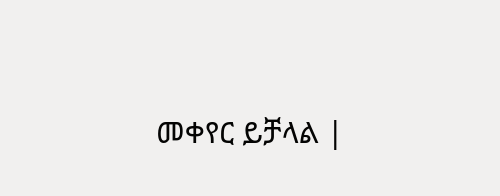መቀየር ይቻላል |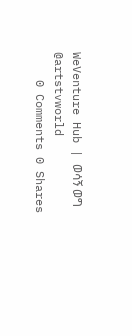WeVenture Hub | ወሳኝ ወግ @artstvworld
    0 Comments 0 Shares